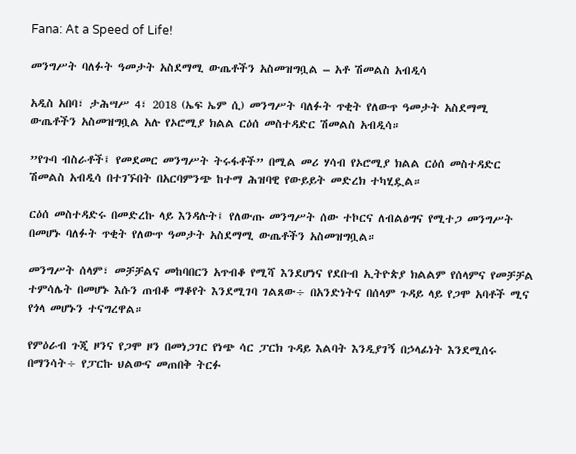Fana: At a Speed of Life!

መንግሥት ባለፉት ዓመታት አስደማሚ ውጤቶችን አስመዝግቧል – አቶ ሽመልስ አብዲሳ

አዲስ አበባ፣ ታሕሣሥ 4፣ 2018 (ኤፍ ኤም ሲ) መንግሥት ባለፉት ጥቂት የለውጥ ዓመታት አስደማሚ ውጤቶችን አስመዝግቧል አሉ የኦሮሚያ ክልል ርዕሰ መስተዳድር ሽመልስ አብዲሳ።

”የጉባ ብስራቶች፤ የመደመር መንግሥት ትሩፋቶች” በሚል መሪ ሃሳብ የኦሮሚያ ክልል ርዕሰ መስተዳድር ሽመልስ አብዲሳ በተገኙበት በአርባምንጭ ከተማ ሕዝባዊ የውይይት መድረክ ተካሂዷል።

ርዕሰ መስተዳድሩ በመድረኩ ላይ እንዳሉት፤ የለውጡ መንግሥት ሰው ተኮርና ለብልፅግና የሚተጋ መንግሥት በመሆኑ ባለፉት ጥቂት የለውጥ ዓመታት አስደማሚ ውጤቶችን አስመዝግቧል።

መንግሥት ሰላም፣ መቻቻልና መከባበርን አጥብቆ የሚሻ እንደሆነና የደቡብ ኢትዮጵያ ክልልም የሰላምና የመቻቻል ተምሳሌት በመሆኑ እሱን ጠብቆ ማቆየት እንደሚገባ ገልጸው÷ በአንድነትና በሰላም ጉዳይ ላይ የጋሞ አባቶች ሚና የጎላ መሆኑን ተናግረዋል።

የምዕራብ ጉጂ ዞንና የጋሞ ዞን በመነጋገር የነጭ ሳር ፓርክ ጉዳይ እልባት እንዲያገኝ በኃላፊነት እንደሚሰሩ በማንሳት÷ የፓርኩ ህልውና መጠበቅ ትርፉ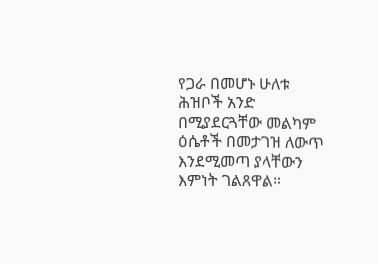የጋራ በመሆኑ ሁለቱ ሕዝቦች አንድ በሚያደርጓቸው መልካም ዕሴቶች በመታገዝ ለውጥ እንደሚመጣ ያላቸውን እምነት ገልጸዋል።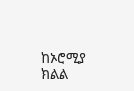ከኦሮሚያ ክልል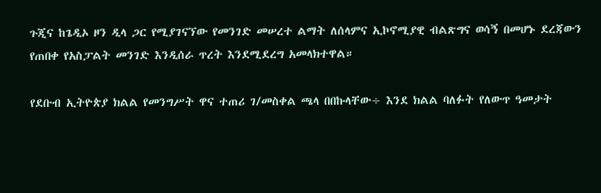ጉጂና ከጌዲኦ ዞን ዲላ ጋር የሚያገናኘው የመንገድ መሠረተ ልማት ለሰላምና ኢኮኖሚያዊ ብልጽግና ወሳኝ በመሆኑ ደረጃውን የጠበቀ የአስፓልት መንገድ እንዲሰራ ጥረት እንደሚደረግ አመላክተዋል።

የደቡብ ኢትዮጵያ ክልል የመንግሥት ዋና ተጠሪ ገ/መስቀል ጫላ በበኩላቸው÷ እንደ ክልል ባለፉት የለውጥ ዓመታት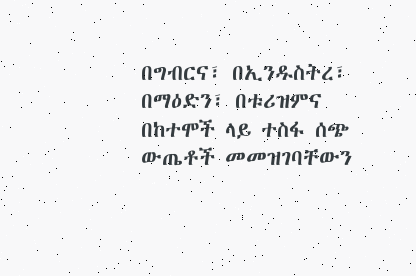በግብርና፣ በኢንዱስትረ፣ በማዕድን፣ በቱሪዝምና በከተሞች ላይ ተስፋ ሰጭ ውጤቶች መመዝገባቸውን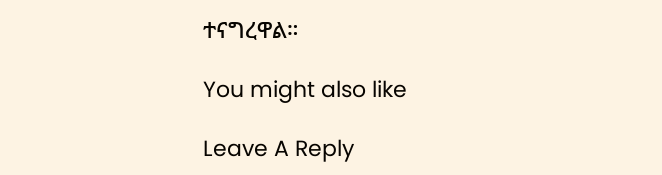ተናግረዋል።

You might also like

Leave A Reply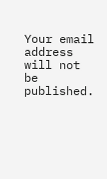Your email address will not be published.